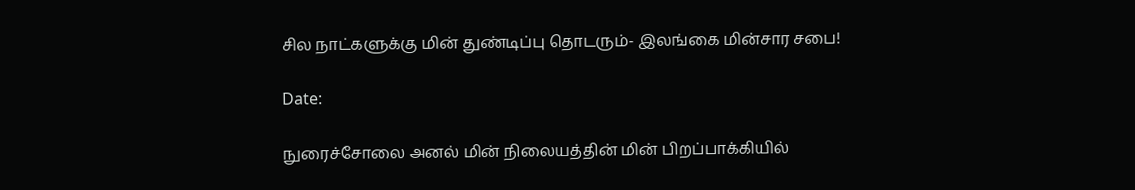சில நாட்களுக்கு மின் துண்டிப்பு தொடரும்- இலங்கை மின்சார சபை!

Date:

நுரைச்சோலை அனல் மின் நிலையத்தின் மின் பிறப்பாக்கியில்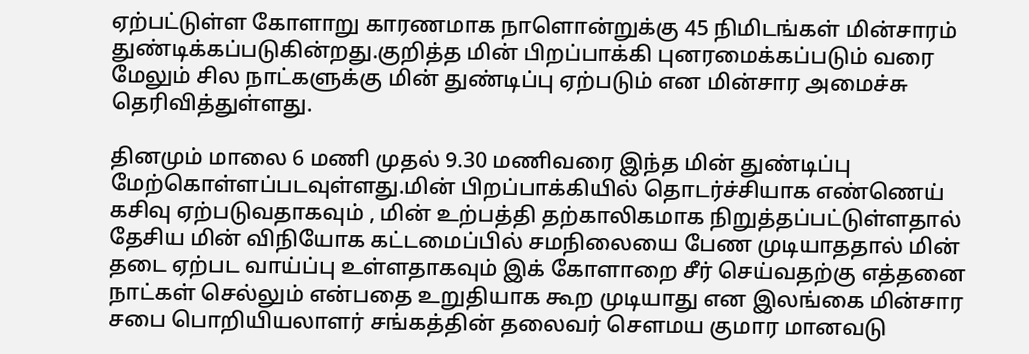ஏற்பட்டுள்ள கோளாறு காரணமாக நாளொன்றுக்கு 45 நிமிடங்கள் மின்சாரம் துண்டிக்கப்படுகின்றது.குறித்த மின் பிறப்பாக்கி புனரமைக்கப்படும் வரை மேலும் சில நாட்களுக்கு மின் துண்டிப்பு ஏற்படும் என மின்சார அமைச்சு தெரிவித்துள்ளது.

தினமும் மாலை 6 மணி முதல் 9.30 மணிவரை இந்த மின் துண்டிப்பு மேற்கொள்ளப்படவுள்ளது.மின் பிறப்பாக்கியில் தொடர்ச்சியாக எண்ணெய் கசிவு ஏற்படுவதாகவும் , மின் உற்பத்தி தற்காலிகமாக நிறுத்தப்பட்டுள்ளதால் தேசிய மின் விநியோக கட்டமைப்பில் சமநிலையை பேண முடியாததால் மின் தடை ஏற்பட வாய்ப்பு உள்ளதாகவும் இக் கோளாறை சீர் செய்வதற்கு எத்தனை நாட்கள் செல்லும் என்பதை உறுதியாக கூற முடியாது என இலங்கை மின்சார சபை பொறியியலாளர் சங்கத்தின் தலைவர் செளமய குமார மானவடு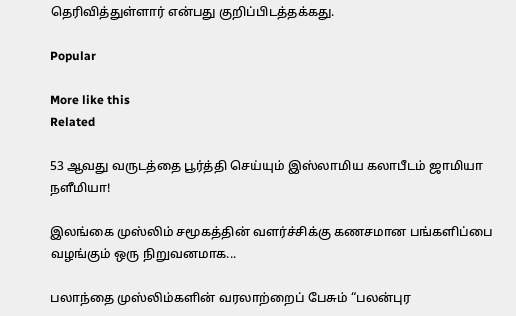தெரிவித்துள்ளார் என்பது குறிப்பிடத்தக்கது.

Popular

More like this
Related

53 ஆவது வருடத்தை பூர்த்தி செய்யும் இஸ்லாமிய கலாபீடம் ஜாமியா நளீமியா!

இலங்கை முஸ்லிம் சமூகத்தின் வளர்ச்சிக்கு கணசமான பங்களிப்பை வழங்கும் ஒரு நிறுவனமாக...

பலாந்தை முஸ்லிம்களின் வரலாற்றைப் பேசும் “பலன்புர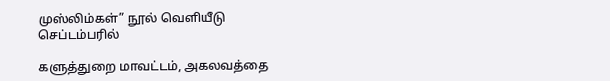முஸ்லிம்கள்” நூல் வெளியீடு செப்டம்பரில்

களுத்துறை மாவட்டம், அகலவத்தை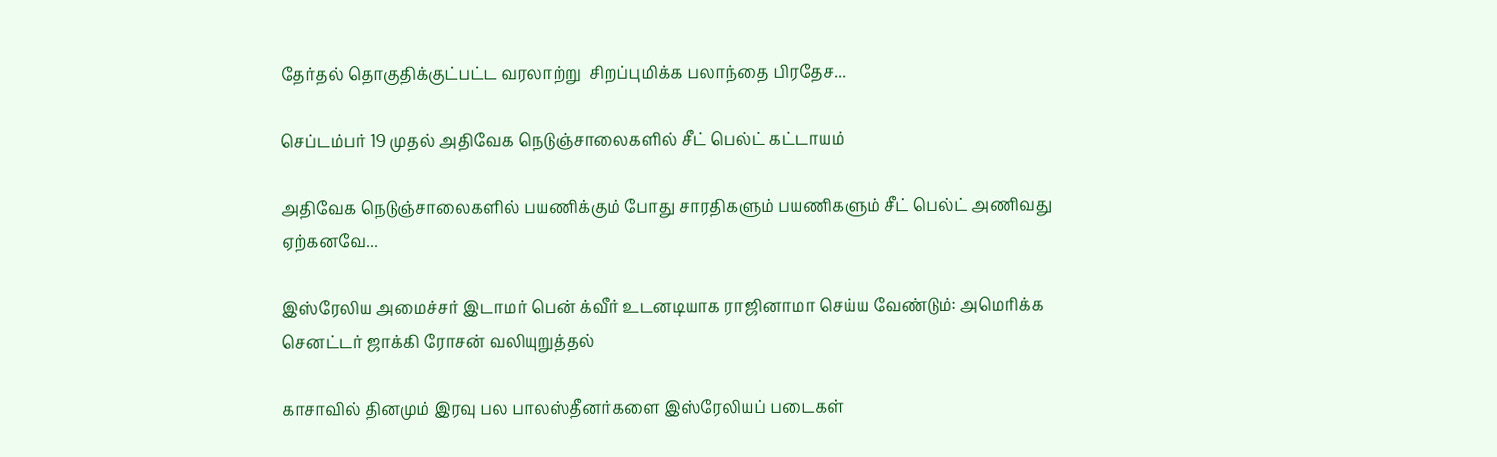தேர்தல் தொகுதிக்குட்பட்ட வரலாற்று  சிறப்புமிக்க பலாந்தை பிரதேச...

செப்டம்பர் 19 முதல் அதிவேக நெடுஞ்சாலைகளில் சீட் பெல்ட் கட்டாயம்

அதிவேக நெடுஞ்சாலைகளில் பயணிக்கும் போது சாரதிகளும் பயணிகளும் சீட் பெல்ட் அணிவது ஏற்கனவே...

இஸ்ரேலிய அமைச்சர் இடாமர் பென் க்வீர் உடனடியாக ராஜினாமா செய்ய வேண்டும்: அமெரிக்க செனட்டர் ஜாக்கி ரோசன் வலியுறுத்தல்

காசாவில் தினமும் இரவு பல பாலஸ்தீனர்களை இஸ்ரேலியப் படைகள்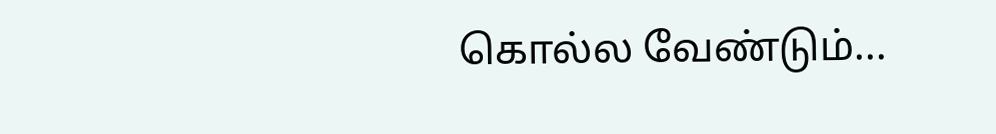கொல்ல வேண்டும்...